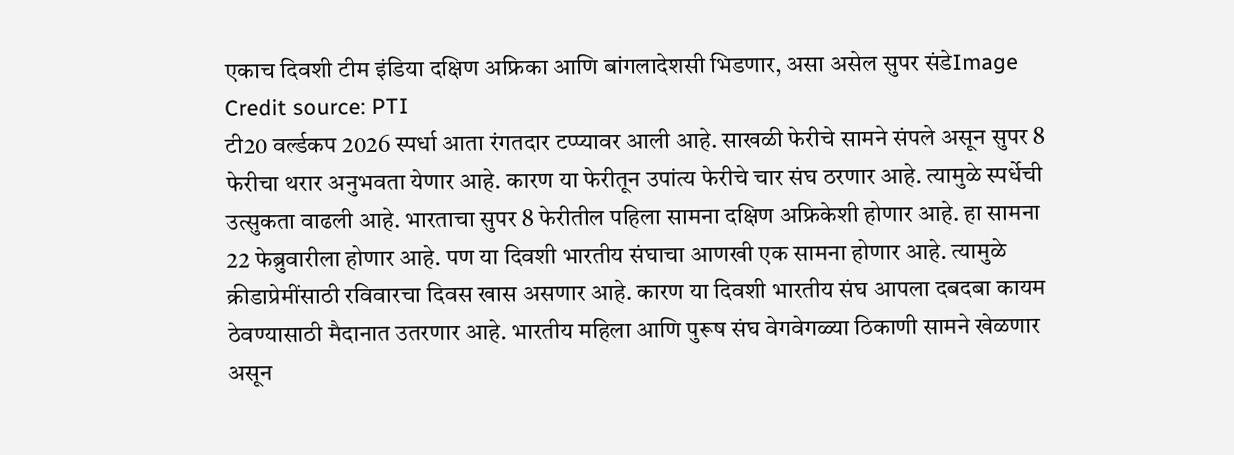एकाच दिवशी टीम इंडिया दक्षिण अफ्रिका आणि बांगलादेशसी भिडणार, असा असेल सुपर संडेImage Credit source: PTI
टी20 वर्ल्डकप 2026 स्पर्धा आता रंगतदार टप्प्यावर आली आहे. साखळी फेरीचे सामने संपले असून सुपर 8 फेरीचा थरार अनुभवता येणार आहे. कारण या फेरीतून उपांत्य फेरीचे चार संघ ठरणार आहे. त्यामुळे स्पर्धेची उत्सुकता वाढली आहे. भारताचा सुपर 8 फेरीतील पहिला सामना दक्षिण अफ्रिकेशी होणार आहे. हा सामना 22 फेब्रुवारीला होणार आहे. पण या दिवशी भारतीय संघाचा आणखी एक सामना होणार आहे. त्यामुळे क्रीडाप्रेमींसाठी रविवारचा दिवस खास असणार आहे. कारण या दिवशी भारतीय संघ आपला दबदबा कायम ठेवण्यासाठी मैदानात उतरणार आहे. भारतीय महिला आणि पुरूष संघ वेगवेगळ्या ठिकाणी सामने खेळणार असून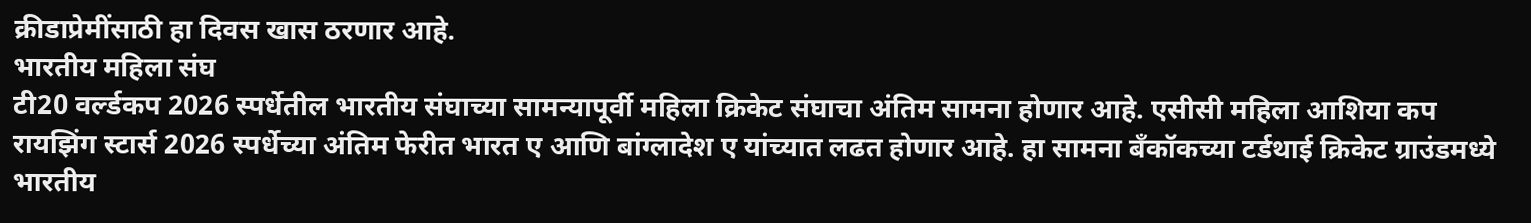क्रीडाप्रेमींसाठी हा दिवस खास ठरणार आहे.
भारतीय महिला संघ
टी20 वर्ल्डकप 2026 स्पर्धेतील भारतीय संघाच्या सामन्यापूर्वी महिला क्रिकेट संघाचा अंतिम सामना होणार आहे. एसीसी महिला आशिया कप रायझिंग स्टार्स 2026 स्पर्धेच्या अंतिम फेरीत भारत ए आणि बांग्लादेश ए यांच्यात लढत होणार आहे. हा सामना बँकॉकच्या टर्डथाई क्रिकेट ग्राउंडमध्ये भारतीय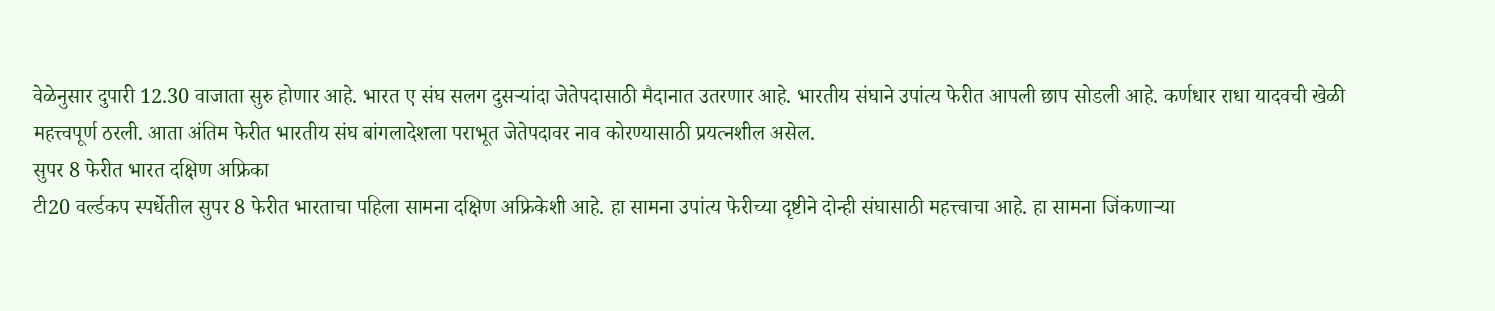वेळेनुसार दुपारी 12.30 वाजाता सुरु होणार आहे. भारत ए संघ सलग दुसऱ्यांदा जेतेपदासाठी मैदानात उतरणार आहे. भारतीय संघाने उपांत्य फेरीत आपली छाप सोडली आहे. कर्णधार राधा यादवची खेळी महत्त्वपूर्ण ठरली. आता अंतिम फेरीत भारतीय संघ बांगलादेशला पराभूत जेतेपदावर नाव कोरण्यासाठी प्रयत्नशील असेल.
सुपर 8 फेरीत भारत दक्षिण अफ्रिका
टी20 वर्ल्डकप स्पर्धेतील सुपर 8 फेरीत भारताचा पहिला सामना दक्षिण अफ्रिकेशी आहे. हा सामना उपांत्य फेरीच्या दृष्टीने दोन्ही संघासाठी महत्त्वाचा आहे. हा सामना जिंकणाऱ्या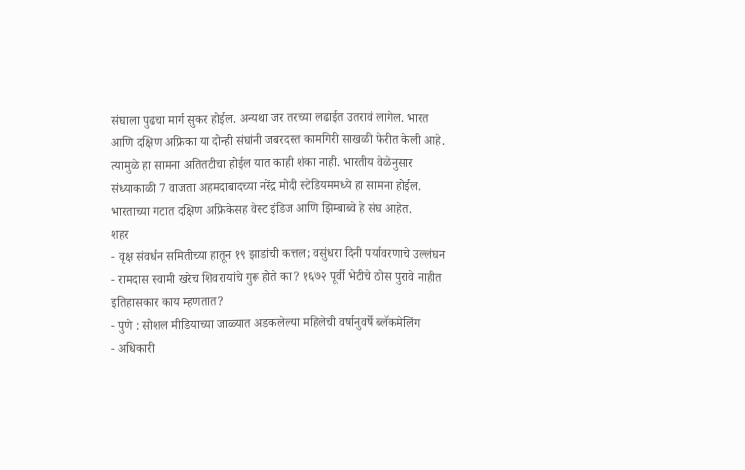संघाला पुढचा मार्ग सुकर होईल. अन्यथा जर तरच्या लढाईत उतरावं लागेल. भारत आणि दक्षिण अफ्रिका या दोन्ही संघांनी जबरदस्त कामगिरी साखळी फेरीत केली आहे. त्यामुळे हा सामना अतितटीचा होईल यात काही शंका नाही. भारतीय वेळेनुसार संध्याकाळी 7 वाजता अहमदाबादच्या नरेंद्र मोदी स्टेडियममध्ये हा सामना होईल. भारताच्या गटात दक्षिण अफ्रिकेसह वेस्ट इंडिज आणि झिम्बाब्वे हे संघ आहेत.
शहर
- वृक्ष संवर्धन समितीच्या हातून १९ झाडांची कत्तल; वसुंधरा दिनी पर्यावरणाचे उल्लंघन
- रामदास स्वामी खरेच शिवरायांचे गुरू होते का? १६७२ पूर्वी भेटीचे ठोस पुरावे नाहीत इतिहासकार काय म्हणतात?
- पुणे : सोशल मीडियाच्या जाळ्यात अडकलेल्या महिलेची वर्षानुवर्षे ब्लॅकमेलिंग
- अधिकारी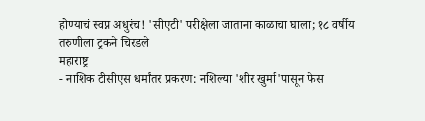होण्याचं स्वप्न अधुरंच! 'सीएटी' परीक्षेला जाताना काळाचा घाला; १८ वर्षीय तरुणीला ट्रकने चिरडले
महाराष्ट्र
- नाशिक टीसीएस धर्मांतर प्रकरण: नशिल्या 'शीर खुर्मा'पासून फेस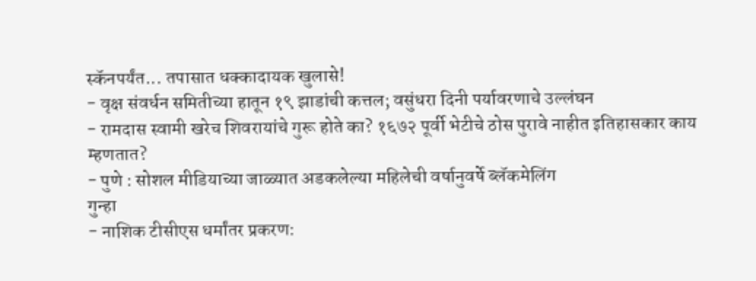स्कॅनपर्यंत... तपासात धक्कादायक खुलासे!
- वृक्ष संवर्धन समितीच्या हातून १९ झाडांची कत्तल; वसुंधरा दिनी पर्यावरणाचे उल्लंघन
- रामदास स्वामी खरेच शिवरायांचे गुरू होते का? १६७२ पूर्वी भेटीचे ठोस पुरावे नाहीत इतिहासकार काय म्हणतात?
- पुणे : सोशल मीडियाच्या जाळ्यात अडकलेल्या महिलेची वर्षानुवर्षे ब्लॅकमेलिंग
गुन्हा
- नाशिक टीसीएस धर्मांतर प्रकरण: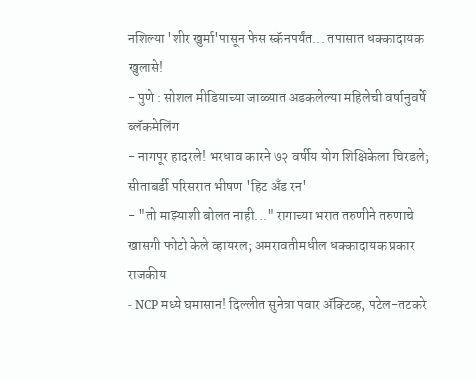नशिल्या 'शीर खुर्मा'पासून फेस स्कॅनपर्यंत... तपासात धक्कादायक खुलासे!
- पुणे : सोशल मीडियाच्या जाळ्यात अडकलेल्या महिलेची वर्षानुवर्षे ब्लॅकमेलिंग
- नागपूर हादरले! भरधाव कारने ७२ वर्षीय योग शिक्षिकेला चिरडले; सीताबर्डी परिसरात भीषण 'हिट अँड रन'
- "तो माझ्याशी बोलत नाही..." रागाच्या भरात तरुणीने तरुणाचे खासगी फोटो केले व्हायरल; अमरावतीमधील धक्कादायक प्रकार
राजकीय
- NCP मध्ये घमासान! दिल्लीत सुनेत्रा पवार ॲक्टिव्ह, पटेल-तटकरे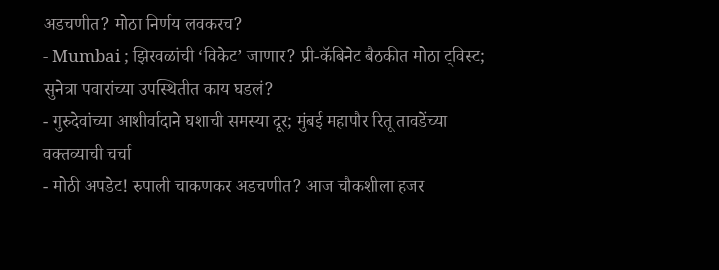अडचणीत? मोठा निर्णय लवकरच?
- Mumbai ; झिरवळांची ‘विकेट’ जाणार? प्री-कॅबिनेट बैठकीत मोठा ट्विस्ट; सुनेत्रा पवारांच्या उपस्थितीत काय घडलं?
- गुरुदेवांच्या आशीर्वादाने घशाची समस्या दूर; मुंबई महापौर रितू तावडेंच्या वक्तव्याची चर्चा
- मोठी अपडेट! रुपाली चाकणकर अडचणीत? आज चौकशीला हजर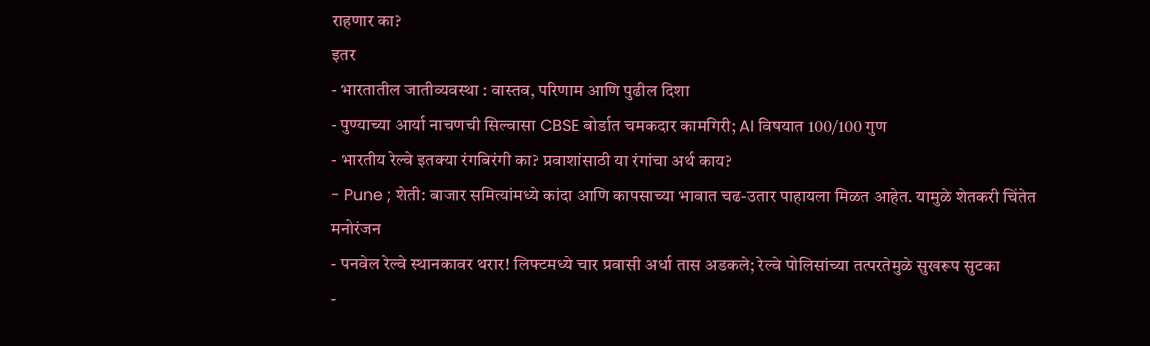राहणार का?
इतर
- भारतातील जातीव्यवस्था : वास्तव, परिणाम आणि पुढील दिशा
- पुण्याच्या आर्या नाचणची सिल्वासा CBSE बोर्डात चमकदार कामगिरी; AI विषयात 100/100 गुण
- भारतीय रेल्वे इतक्या रंगबिरंगी का? प्रवाशांसाठी या रंगांचा अर्थ काय?
- Pune ; शेती: बाजार समित्यांमध्ये कांदा आणि कापसाच्या भावात चढ-उतार पाहायला मिळत आहेत. यामुळे शेतकरी चिंतेत
मनोरंजन
- पनवेल रेल्वे स्थानकावर थरार! लिफ्टमध्ये चार प्रवासी अर्धा तास अडकले; रेल्वे पोलिसांच्या तत्परतेमुळे सुखरूप सुटका
-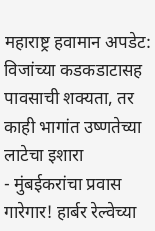महाराष्ट्र हवामान अपडेट: विजांच्या कडकडाटासह पावसाची शक्यता, तर काही भागांत उष्णतेच्या लाटेचा इशारा
- मुंबईकरांचा प्रवास गारेगार! हार्बर रेल्वेच्या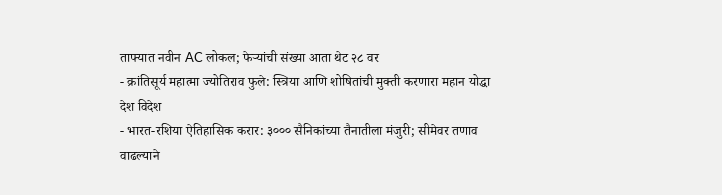ताफ्यात नवीन AC लोकल; फेऱ्यांची संख्या आता थेट २८ वर
- क्रांतिसूर्य महात्मा ज्योतिराव फुले: स्त्रिया आणि शोषितांची मुक्ती करणारा महान योद्धा
देश विदेश
- भारत-रशिया ऐतिहासिक करार: ३००० सैनिकांच्या तैनातीला मंजुरी; सीमेवर तणाव वाढल्याने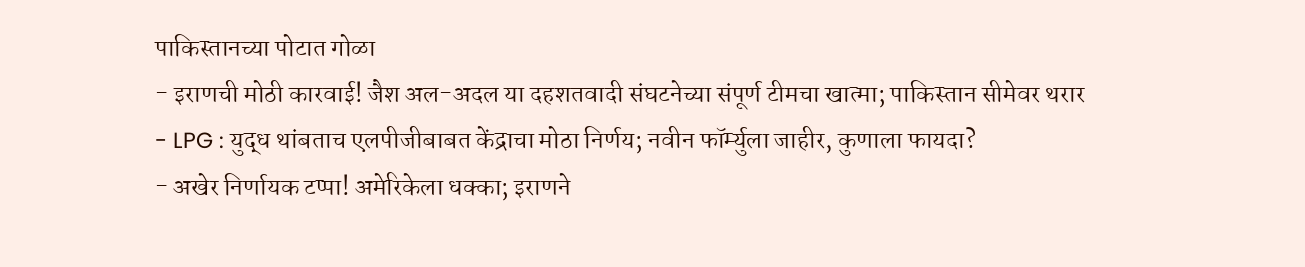पाकिस्तानच्या पोटात गोळा
- इराणची मोठी कारवाई! जैश अल-अदल या दहशतवादी संघटनेच्या संपूर्ण टीमचा खात्मा; पाकिस्तान सीमेवर थरार
- LPG : युद्ध थांबताच एलपीजीबाबत केंद्राचा मोठा निर्णय; नवीन फॉर्म्युला जाहीर, कुणाला फायदा?
- अखेर निर्णायक टप्पा! अमेरिकेला धक्का; इराणने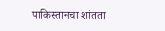पाकिस्तानचा शांतता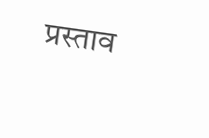प्रस्ताव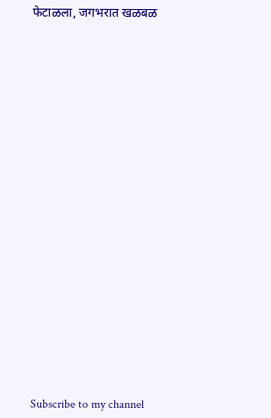फेटाळला, जगभरात खळबळ






















Subscribe to my channel